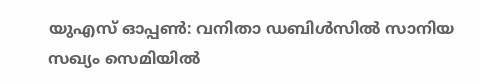യുഎസ് ഓപ്പൺ: വനിതാ ഡബിൾസിൽ സാനിയ സഖ്യം സെമിയിൽ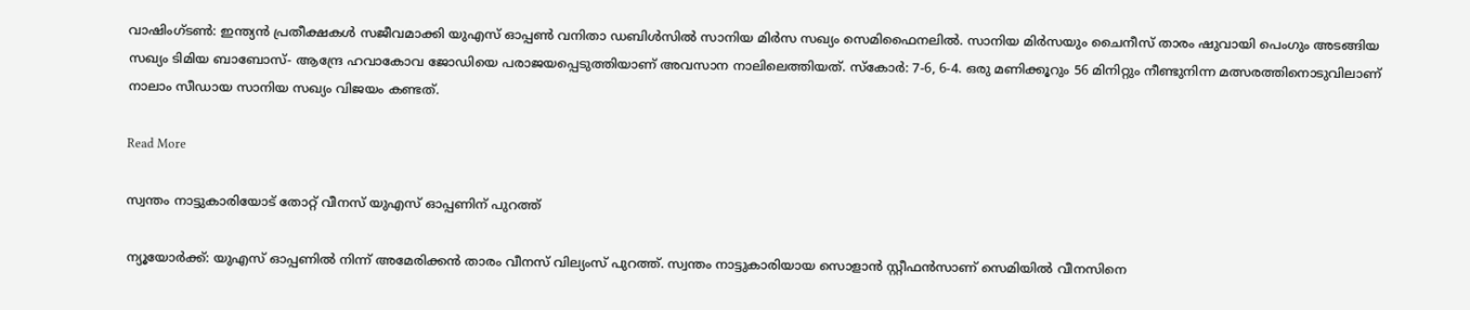വാഷിംഗ്ടൺ: ഇന്ത്യൻ പ്രതീക്ഷകൾ സജീവമാക്കി യുഎസ് ഓപ്പൺ വനിതാ ഡബിൾസിൽ സാനിയ മിർസ സഖ്യം സെമിഫൈനലിൽ. സാനിയ മിര്‍സയും ചൈനീസ് താരം ഷുവായി പെംഗും അടങ്ങിയ സഖ്യം ടിമിയ ബാബോസ്- ആന്ദ്രേ ഹവാകോവ ജോഡിയെ പരാജയപ്പെടുത്തിയാണ് അവസാന നാലിലെത്തിയത്. സ്‌കോർ: 7-6, 6-4. ഒരു മണിക്കൂറും 56 മിനിറ്റും നീണ്ടുനിന്ന മത്സരത്തിനൊടുവിലാണ് നാലാം സീഡായ സാനിയ സഖ്യം വിജയം കണ്ടത്.

Read More

സ്വന്തം നാട്ടുകാരിയോട് തോറ്റ് വീനസ് യുഎസ് ഓപ്പണിന് പുറത്ത്

ന്യൂയോർക്ക്: യുഎസ് ഓപ്പണിൽ നിന്ന് അമേരിക്കൻ താരം വീനസ് വില്യംസ് പുറത്ത്. സ്വന്തം നാട്ടുകാരിയായ സൊളാൻ‍ സ്റ്റീഫന്‍സാണ് സെമിയിൽ വീനസിനെ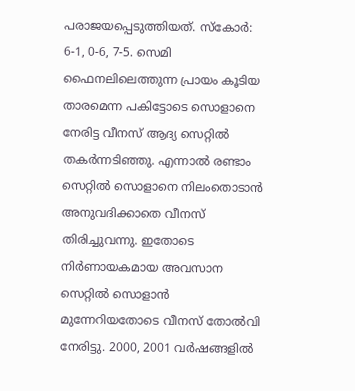പരാജയപ്പെടുത്തിയത്. സ്കോർ: 6-1, 0-6, 7-5. സെമി ഫൈനലിലെത്തുന്ന പ്രായം കൂടിയ താരമെന്ന പകിട്ടോടെ സൊളാനെ നേരിട്ട വീനസ് ആദ്യ സെറ്റിൽ തകർന്നടിഞ്ഞു. എന്നാൽ രണ്ടാം സെറ്റിൽ സൊളാനെ നിലംതൊടാൻ അനുവദിക്കാതെ വീനസ് തിരിച്ചുവന്നു. ഇതോടെ നിർണായകമായ അവസാന സെറ്റിൽ സൊളാൻ മുന്നേറിയതോടെ വീനസ് തോൽവി നേരിട്ടു. 2000, 2001 വര്‍ഷങ്ങളില്‍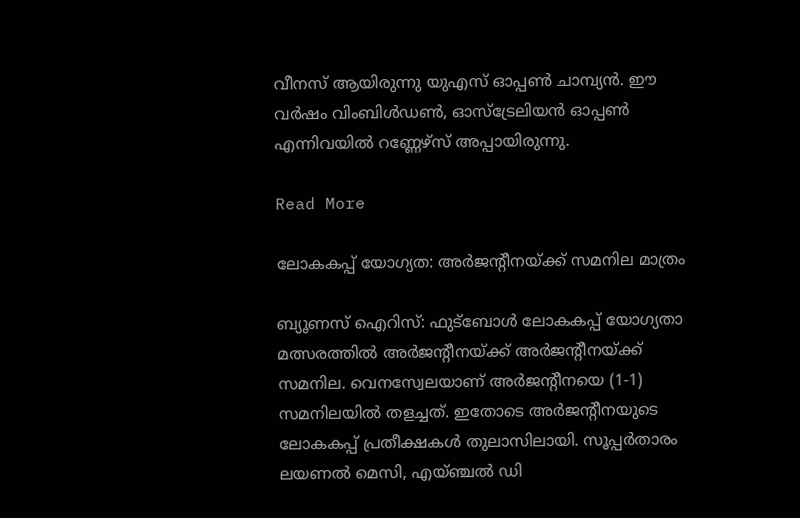വീനസ് ആയിരുന്നു യുഎസ് ഓപ്പണ്‍ ചാമ്പ്യൻ. ഈ വര്‍ഷം വിംബിള്‍ഡൺ, ഓസ്‌ട്രേലിയന്‍ ഓപ്പണ്‍ എന്നിവയില്‍ റണ്ണേഴ്‌സ് അപ്പായിരുന്നു.

Read More

ലോകകപ്പ് യോഗ്യത: അർജന്‍റീനയ്ക്ക് സമനില മാത്രം

ബ്യൂണസ് ഐറിസ്: ഫുട്ബോൾ ലോകകപ്പ് യോഗ്യതാ മത്സരത്തിൽ അർജന്‍റീനയ്ക്ക് അർജന്‍റീനയ്ക്ക് സമനില. വെനസ്വേലയാണ് അർജന്‍റീനയെ (1-1) സമനിലയിൽ തളച്ചത്. ഇതോടെ അര്‍ജന്‍റീനയുടെ ലോകകപ്പ് പ്രതീക്ഷകള്‍ തുലാസിലായി. സൂപ്പര്‍താരം ലയണല്‍ മെസി, എയ്ഞ്ചല്‍ ഡി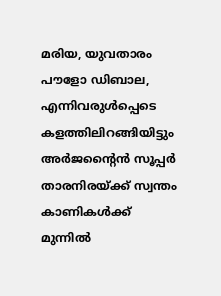മരിയ, യുവതാരം പൗളോ ഡിബാല, എന്നിവരുൾപ്പെടെ കളത്തിലിറങ്ങിയിട്ടും അർ‌ജന്‍റൈൻ സൂപ്പർ താരനിരയ്ക്ക് സ്വന്തം കാണികള്‍ക്ക് മുന്നില്‍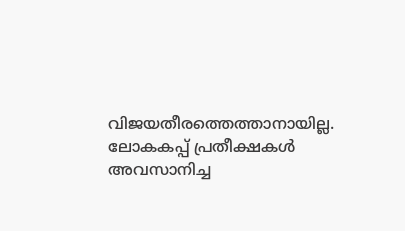വിജയതീരത്തെത്താനായില്ല. ലോകകപ്പ് പ്രതീക്ഷകള്‍ അവസാനിച്ച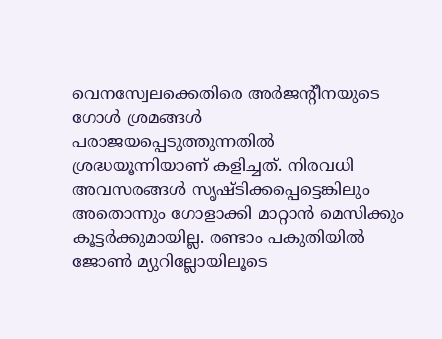വെനസ്വേലക്കെതിരെ അർജന്‍റീനയുടെ ഗോൾ ശ്രമങ്ങൾ പരാജയപ്പെടുത്തുന്നതിൽ ശ്രദ്ധയൂന്നിയാണ് കളിച്ചത്. നിരവധി അവസരങ്ങൾ സൃഷ്ടിക്കപ്പെട്ടെങ്കിലും അതൊന്നും ഗോളാക്കി മാറ്റാൻ മെസിക്കും കൂട്ടർക്കുമായില്ല. രണ്ടാം പകുതിയില്‍ ജോണ്‍ മ്യുറില്ലോയിലൂടെ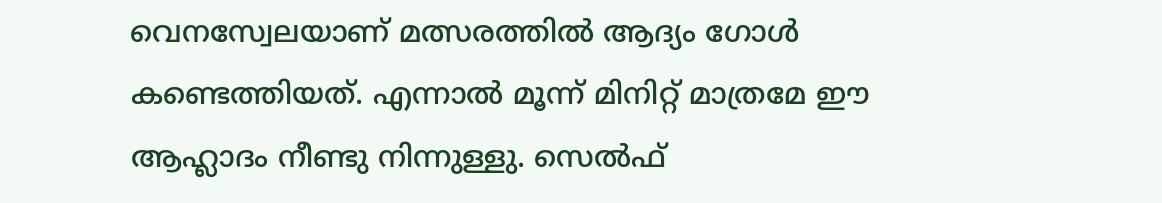വെനസ്വേലയാണ് മത്സരത്തിൽ ആദ്യം ഗോൾ കണ്ടെത്തിയത്. എന്നാൽ മൂന്ന് മിനിറ്റ് മാത്രമേ ഈ ആഹ്ലാദം നീണ്ടു നിന്നുള്ളു. സെല്‍ഫ്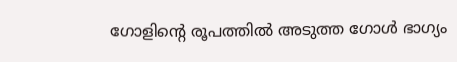ഗോളിന്‍റെ രൂപത്തില്‍ അടുത്ത ഗോൾ ഭാഗ്യം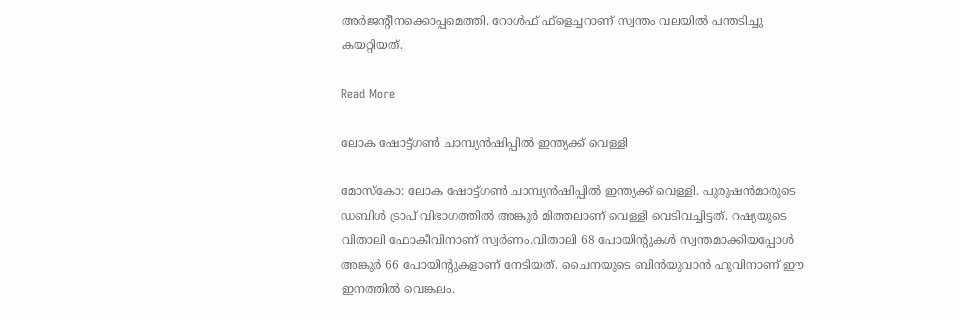അര്‍ജന്‍റീനക്കൊപ്പമെത്തി. റോള്‍ഫ് ഫ്‌ളെച്ചറാണ് സ്വന്തം വലയില്‍ പന്തടിച്ചു കയറ്റിയത്.

Read More

ലോക ഷോട്ട്ഗൺ ചാമ്പ്യൻഷിപ്പിൽ ഇന്ത്യക്ക് വെള്ളി

മോസ്കോ: ലോക ഷോട്ട്ഗൺ ചാമ്പ്യൻഷിപ്പിൽ ഇന്ത്യക്ക് വെള്ളി. പുരുഷൻമാരുടെ ഡബിൾ ട്രാപ് വിഭാഗത്തിൽ അങ്കുർ മിത്തലാണ് വെള്ളി വെടിവച്ചിട്ടത്. റഷ്യയുടെ വിതാലി ഫോകീവിനാണ് സ്വർണം.വിതാലി 68 പോയിന്‍റുകൾ സ്വന്തമാക്കിയപ്പോൾ അങ്കുർ 66 പോയിന്‍റുകളാണ് നേടിയത്. ചൈനയുടെ ബിൻയുവാൻ ഹുവിനാണ് ഈ ഇനത്തിൽ വെങ്കലം.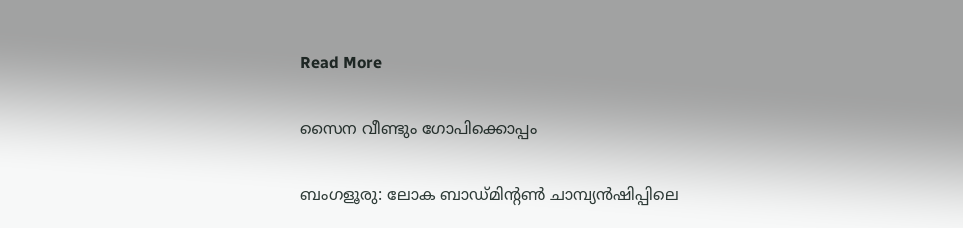Read More

സൈന വീണ്ടും ഗോപിക്കൊപ്പം

ബംഗളൂരു: ലോക ബാഡ്മിന്‍റണ്‍ ചാമ്പ്യന്‍ഷിപ്പിലെ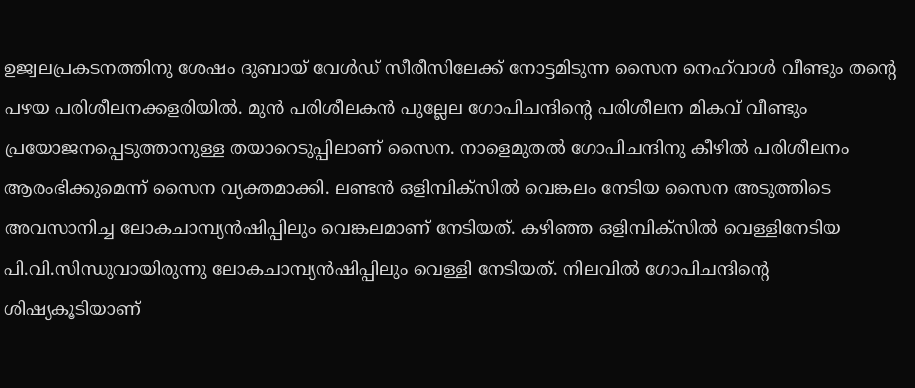ഉജ്വലപ്രകടനത്തിനു ശേഷം ദുബായ് വേള്‍ഡ് സീരീസിലേക്ക് നോട്ടമിടുന്ന സൈന നെഹ്‌വാള്‍ വീണ്ടും തന്‍റെ പഴയ പരിശീലനക്കളരിയിൽ. മുന്‍ പരിശീലകന്‍ പുല്ലേല ഗോപിചന്ദിന്‍റെ പരിശീലന മികവ് വീണ്ടും പ്രയോജനപ്പെടുത്താനുള്ള തയാറെടുപ്പിലാണ് സൈന. നാളെമുതല്‍ ഗോപിചന്ദിനു കീഴില്‍ പരിശീലനം ആരംഭിക്കുമെന്ന് സൈന വ്യക്തമാക്കി. ലണ്ടന്‍ ഒളിമ്പിക്‌സില്‍ വെങ്കലം നേടിയ സൈന അടുത്തിടെ അവസാനിച്ച ലോകചാമ്പ്യന്‍ഷിപ്പിലും വെങ്കലമാണ് നേടിയത്. കഴിഞ്ഞ ഒളിമ്പിക്‌സില്‍ വെള്ളിനേടിയ പി.വി.സിന്ധുവായിരുന്നു ലോകചാമ്പ്യന്‍ഷിപ്പിലും വെള്ളി നേടിയത്. നിലവില്‍ ഗോപിചന്ദിന്‍റെ ശിഷ്യകൂടിയാണ്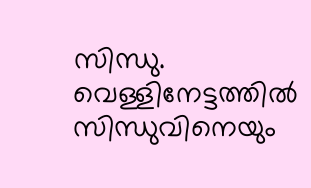സിന്ധു. വെള്ളിനേട്ടത്തില്‍ സിന്ധുവിനെയും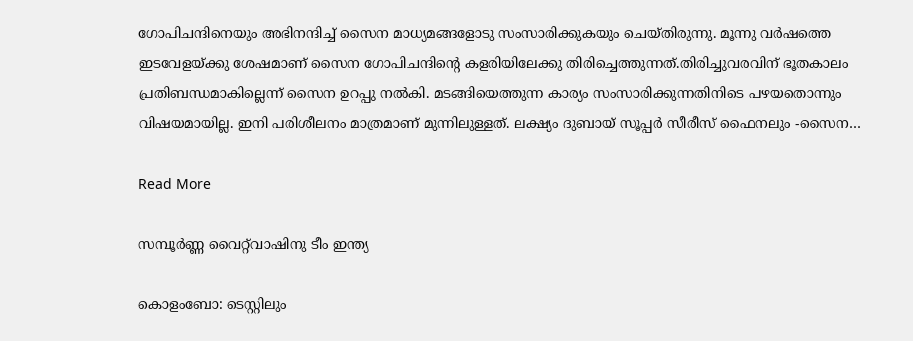ഗോപിചന്ദിനെയും അഭിനന്ദിച്ച് സൈന മാധ്യമങ്ങളോടു സംസാരിക്കുകയും ചെയ്തിരുന്നു. മൂന്നു വര്‍ഷത്തെ ഇടവേളയ്ക്കു ശേഷമാണ് സൈന ഗോപിചന്ദിന്‍റെ കളരിയിലേക്കു തിരിച്ചെത്തുന്നത്.തിരിച്ചുവരവിന് ഭൂതകാലം പ്രതിബന്ധമാകില്ലെന്ന് സൈന ഉറപ്പു നല്‍കി. മടങ്ങിയെത്തുന്ന കാര്യം സംസാരിക്കുന്നതിനിടെ പഴയതൊന്നും വിഷയമായില്ല. ഇനി പരിശീലനം മാത്രമാണ് മുന്നിലുള്ളത്. ലക്ഷ്യം ദുബായ് സൂപ്പര്‍ സീരീസ് ഫൈനലും -സൈന…

Read More

സമ്പൂര്‍ണ്ണ വൈറ്റ്‌വാഷിനു ടീം ഇന്ത്യ

കൊളംബോ: ടെസ്റ്റിലും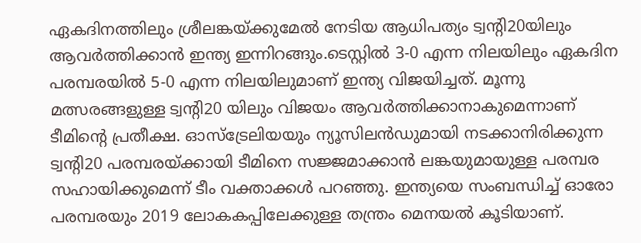ഏകദിനത്തിലും ശ്രീലങ്കയ്ക്കുമേല്‍ നേടിയ ആധിപത്യം ട്വന്‍റി20യിലും ആവര്‍ത്തിക്കാന്‍ ഇന്ത്യ ഇന്നിറങ്ങും.ടെസ്റ്റില്‍ 3-0 എന്ന നിലയിലും ഏകദിന പരമ്പരയില്‍ 5-0 എന്ന നിലയിലുമാണ് ഇന്ത്യ വിജയിച്ചത്. മൂന്നു മത്സരങ്ങളുള്ള ട്വന്‍റി20 യിലും വിജയം ആവര്‍ത്തിക്കാനാകുമെന്നാണ് ടീമിന്‍റെ പ്രതീക്ഷ. ഓസ്‌ട്രേലിയയും ന്യൂസിലന്‍ഡുമായി നടക്കാനിരിക്കുന്ന ട്വന്‍റി20 പരമ്പരയ്ക്കായി ടീമിനെ സജ്ജമാക്കാന്‍ ലങ്കയുമായുള്ള പരമ്പര സഹായിക്കുമെന്ന് ടീം വക്താക്കള്‍ പറഞ്ഞു. ഇന്ത്യയെ സംബന്ധിച്ച് ഓരോ പരമ്പരയും 2019 ലോകകപ്പിലേക്കുള്ള തന്ത്രം മെനയല്‍ കൂടിയാണ്.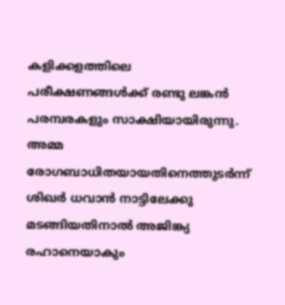കളിക്കളത്തിലെ പരീക്ഷണങ്ങള്‍ക്ക് രണ്ടു ലങ്കന്‍ പരമ്പരകളും സാക്ഷിയായിരുന്നു. അമ്മ രോഗബാധിതയായതിനെത്തുടര്‍ന്ന് ശിഖര്‍ ധവാന്‍ നാട്ടിലേക്കു മടങ്ങിയതിനാല്‍ അജിങ്ക്യ രഹാനെയാകും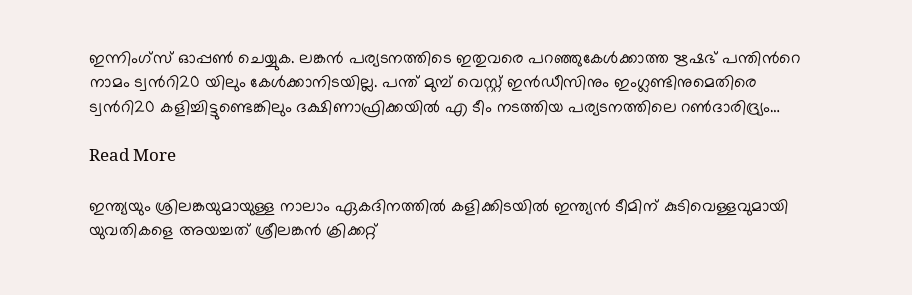ഇന്നിംഗ്‌സ് ഓപ്പണ്‍ ചെയ്യുക. ലങ്കന്‍ പര്യടനത്തിടെ ഇതുവരെ പറഞ്ഞുകേള്‍ക്കാത്ത ഋഷഭ് പന്തിന്‍റെ നാമം ട്വന്‍റി20 യിലും കേള്‍ക്കാനിടയില്ല. പന്ത് മുമ്പ് വെസ്റ്റ് ഇന്‍ഡീസിനും ഇംഗ്ലണ്ടിനുമെതിരെ ട്വന്‍റി20 കളിച്ചിട്ടുണ്ടെങ്കിലും ദക്ഷിണാഫ്രിക്കയില്‍ എ ടീം നടത്തിയ പര്യടനത്തിലെ റണ്‍ദാരിദ്ര്യം…

Read More

ഇന്ത്യയും ശ്രിലങ്കയുമായുള്ള നാലാം ഏകദിനത്തില്‍ കളിക്കിടയില്‍ ഇന്ത്യന്‍ ടീമിന് കുടിവെള്ളവുമായി യുവതികളെ അയച്ചത് ശ്രീലങ്കന്‍ ക്രിക്കറ്റ്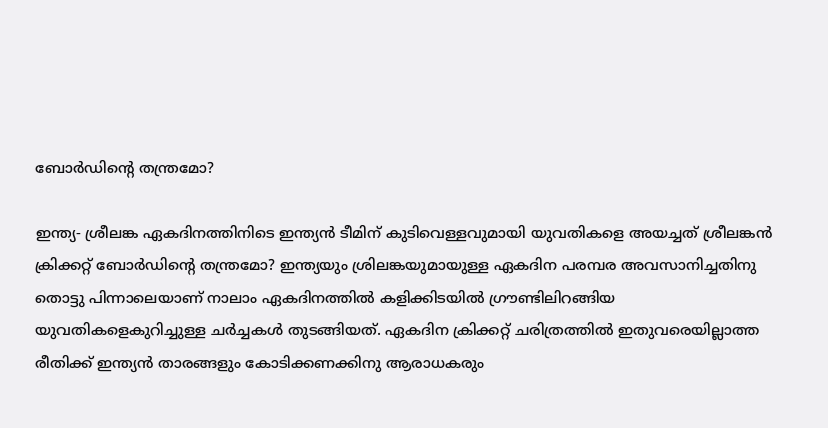ബോര്‍ഡിന്റെ തന്ത്രമോ?

ഇന്ത്യ- ശ്രീലങ്ക ഏകദിനത്തിനിടെ ഇന്ത്യന്‍ ടീമിന് കുടിവെള്ളവുമായി യുവതികളെ അയച്ചത് ശ്രീലങ്കന്‍ ക്രിക്കറ്റ് ബോര്‍ഡിന്‍റെ തന്ത്രമോ? ഇന്ത്യയും ശ്രിലങ്കയുമായുള്ള ഏകദിന പരമ്പര അവസാനിച്ചതിനു തൊട്ടു പിന്നാലെയാണ് നാലാം ഏകദിനത്തില്‍ കളിക്കിടയില്‍ ഗ്രൗണ്ടിലിറങ്ങിയ യുവതികളെകുറിച്ചുള്ള ചര്‍ച്ചകള്‍ തുടങ്ങിയത്. ഏകദിന ക്രിക്കറ്റ് ചരിത്രത്തില്‍ ഇതുവരെയില്ലാത്ത രീതിക്ക് ഇന്ത്യന്‍ താരങ്ങളും കോടിക്കണക്കിനു ആരാധകരും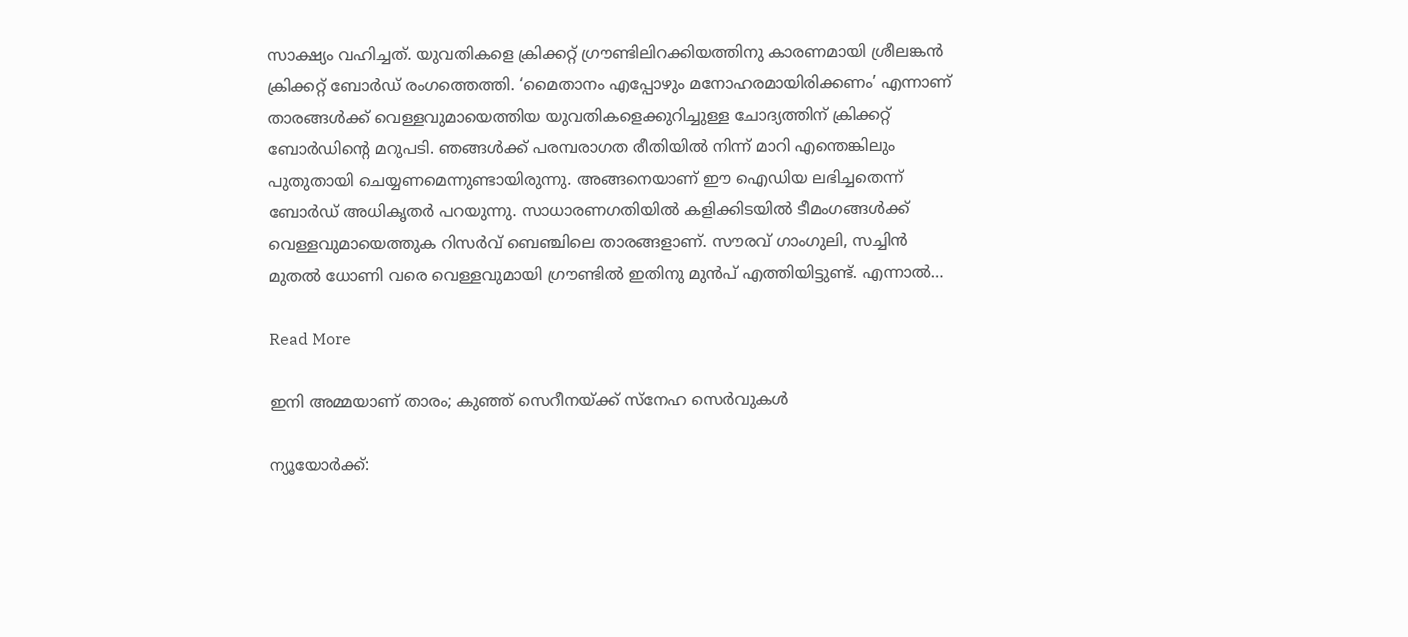സാക്ഷ്യം വഹിച്ചത്. യുവതികളെ ക്രിക്കറ്റ് ഗ്രൗണ്ടിലിറക്കിയത്തിനു കാരണമായി ശ്രീലങ്കന്‍ ക്രിക്കറ്റ് ബോര്‍ഡ് രംഗത്തെത്തി. ‘മൈതാനം എപ്പോഴും മനോഹരമായിരിക്കണം’ എന്നാണ് താരങ്ങള്‍ക്ക് വെള്ളവുമായെത്തിയ യുവതികളെക്കുറിച്ചുള്ള ചോദ്യത്തിന് ക്രിക്കറ്റ് ബോര്‍ഡിന്റെ മറുപടി. ഞങ്ങള്‍ക്ക് പരമ്പരാഗത രീതിയില്‍ നിന്ന് മാറി എന്തെങ്കിലും പുതുതായി ചെയ്യണമെന്നുണ്ടായിരുന്നു. അങ്ങനെയാണ് ഈ ഐഡിയ ലഭിച്ചതെന്ന് ബോര്‍ഡ് അധികൃതര്‍ പറയുന്നു. സാധാരണഗതിയില്‍ കളിക്കിടയില്‍ ടീമംഗങ്ങള്‍ക്ക് വെള്ളവുമായെത്തുക റിസര്‍വ് ബെഞ്ചിലെ താരങ്ങളാണ്. സൗരവ് ഗാംഗുലി, സച്ചിന്‍ മുതല്‍ ധോണി വരെ വെള്ളവുമായി ഗ്രൗണ്ടില്‍ ഇതിനു മുന്‍പ് എത്തിയിട്ടുണ്ട്. എന്നാല്‍…

Read More

ഇനി അമ്മയാണ് താരം; കുഞ്ഞ് സെറീനയ്ക്ക് സ്നേഹ സെർവുകൾ

ന്യൂയോർക്ക്: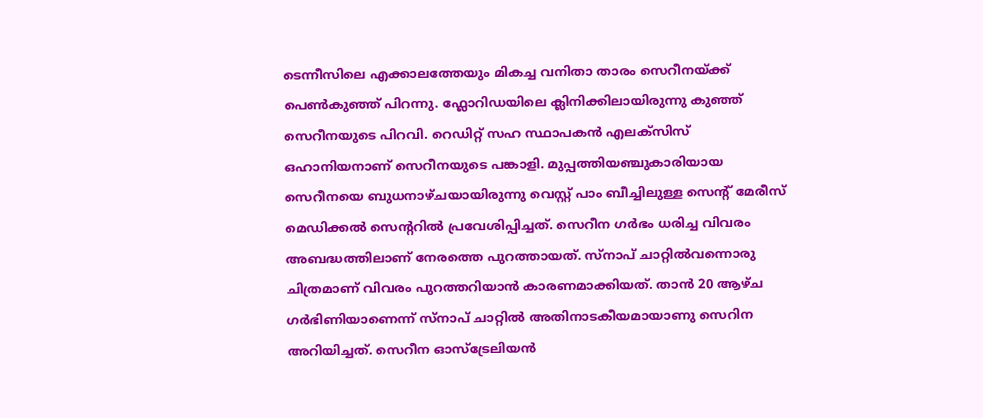ടെന്നീസിലെ എക്കാലത്തേയും മികച്ച വനിതാ താരം സെറീനയ്ക്ക് പെൺകുഞ്ഞ് പിറന്നു. ഫ്ലോറിഡയിലെ ക്ലിനിക്കിലായിരുന്നു കുഞ്ഞ് സെറീനയുടെ പിറവി. റെഡിറ്റ് സഹ സ്ഥാപകൻ എലക്സിസ് ഒഹാനിയനാണ് സെറീനയുടെ പങ്കാളി. മുപ്പത്തിയഞ്ചുകാരിയായ സെറീനയെ ബുധനാഴ്ചയായിരുന്നു വെസ്റ്റ് പാം ബീച്ചിലുള്ള സെന്‍റ് മേരീസ് മെഡിക്കൽ സെന്‍ററിൽ പ്രവേശിപ്പിച്ചത്. സെറീന ഗർഭം ധരിച്ച വിവരം അബദ്ധത്തിലാണ് നേരത്തെ പുറത്തായത്. സ്നാപ് ചാറ്റിൽവന്നൊരു ചിത്രമാണ് വിവരം പുറത്തറിയാൻ കാരണമാക്കിയത്. താൻ 20 ആഴ്ച ഗർഭിണിയാണെന്ന് സ്നാപ് ചാറ്റിൽ അതിനാടകീയമായാണു സെറിന അറിയിച്ചത്. സെറീന ഓസ്ട്രേലിയൻ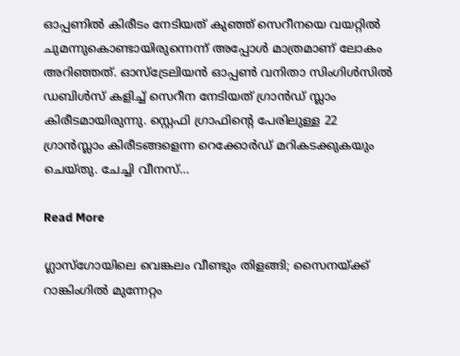ഓപ്പണിൽ കിരീടം നേടിയത് കുഞ്ഞ് സെറീനയെ വയറ്റിൽ ചുമന്നുകൊണ്ടായിരുന്നെന്ന് അപ്പോൾ മാത്രമാണ് ലോകം അറിഞ്ഞത്. ഓസ്ട്രേലിയൻ ഓപ്പൺ വനിതാ സിംഗിൾസിൽ ഡബിൾസ് കളിച്ച് സെറീന നേടിയത് ഗ്രാന്‍ഡ് സ്ലാം കിരീടമായിരുന്നു. സ്റ്റെഫി ഗ്രാഫിന്‍റെ പേരിലുള്ള 22 ഗ്രാൻസ്ലാം കിരീടങ്ങളെന്ന റെക്കോർഡ് മറികടക്കുകയും ചെയ്തു. ചേച്ചി വീനസ്…

Read More

ഗ്ലാസ്ഗോയിലെ വെങ്കലം വീണ്ടും തിളങ്ങി; സൈനയ്ക്ക് റാങ്കിംഗിൽ മുന്നേറ്റം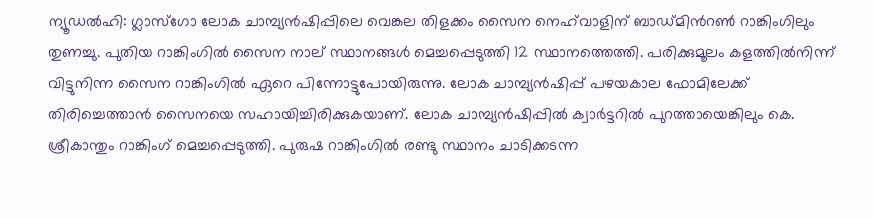ന്യൂഡൽഹി: ഗ്ലാസ്ഗോ ലോക ചാമ്പ്യൻഷിപ്പിലെ വെങ്കല തിളക്കം സൈന നെഹ്‌വാളിന് ബാഡ്മിന്‍റൺ റാങ്കിംഗിലും തുണച്ചു. പുതിയ റാങ്കിംഗിൽ സൈന നാല് സ്ഥാനങ്ങൾ മെച്ചപ്പെടുത്തി 12 സ്ഥാനത്തെത്തി. പരിക്കുമൂലം കളത്തിൽനിന്ന് വിട്ടുനിന്ന സൈന റാങ്കിംഗിൽ ഏറെ പിന്നോട്ടുപോയിരുന്നു. ലോക ചാമ്പ്യൻഷിപ്പ് പഴയകാല ഫോമിലേക്ക് തിരിച്ചെത്താൻ സൈനയെ സഹായിച്ചിരിക്കുകയാണ്. ലോക ചാമ്പ്യൻഷിപ്പിൽ ക്വാർട്ടറിൽ പുറത്തായെങ്കിലും കെ. ശ്രീകാന്തും റാങ്കിംഗ് മെച്ചപ്പെടുത്തി. പുരുഷ റാങ്കിംഗിൽ രണ്ടു സ്ഥാനം ചാടിക്കടന്ന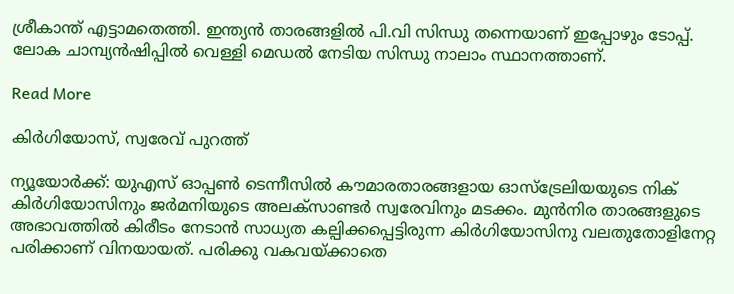ശ്രീകാന്ത് എട്ടാമതെത്തി. ഇന്ത്യൻ താരങ്ങളിൽ പി.വി സിന്ധു തന്നെയാണ് ഇപ്പോഴും ടോപ്പ്. ലോക ചാമ്പ്യൻഷിപ്പിൽ വെള്ളി മെഡൽ നേടിയ സിന്ധു നാലാം സ്ഥാനത്താണ്.

Read More

കിര്‍ഗിയോസ്, സ്വരേവ് പുറത്ത്

ന്യൂയോര്‍ക്ക്: യുഎസ് ഓപ്പണ്‍ ടെന്നീസില്‍ കൗമാരതാരങ്ങളായ ഓസ്‌ട്രേലിയയുടെ നിക് കിര്‍ഗിയോസിനും ജര്‍മനിയുടെ അലക്‌സാണ്ടര്‍ സ്വരേവിനും മടക്കം. മുന്‍നിര താരങ്ങളുടെ അഭാവത്തില്‍ കിരീടം നേടാന്‍ സാധ്യത കല്പിക്കപ്പെട്ടിരുന്ന കിര്‍ഗിയോസിനു വലതുതോളിനേറ്റ പരിക്കാണ് വിനയായത്. പരിക്കു വകവയ്ക്കാതെ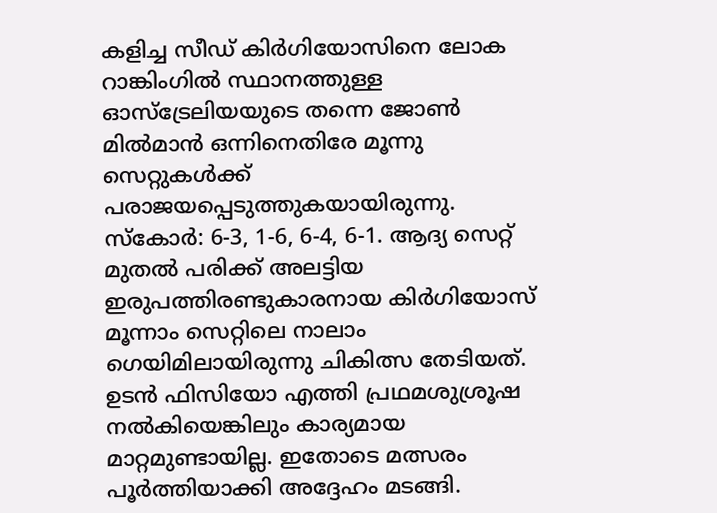കളിച്ച സീഡ് കിര്‍ഗിയോസിനെ ലോക റാങ്കിംഗില്‍ സ്ഥാനത്തുള്ള ഓസ്‌ട്രേലിയയുടെ തന്നെ ജോണ്‍ മില്‍മാന്‍ ഒന്നിനെതിരേ മൂന്നു സെറ്റുകള്‍ക്ക് പരാജയപ്പെടുത്തുകയായിരുന്നു. സ്‌കോര്‍: 6-3, 1-6, 6-4, 6-1. ആദ്യ സെറ്റ് മുതല്‍ പരിക്ക് അലട്ടിയ ഇരുപത്തിരണ്ടുകാരനായ കിര്‍ഗിയോസ് മൂന്നാം സെറ്റിലെ നാലാം ഗെയിമിലായിരുന്നു ചികിത്സ തേടിയത്. ഉടന്‍ ഫിസിയോ എത്തി പ്രഥമശുശ്രൂഷ നല്‍കിയെങ്കിലും കാര്യമായ മാറ്റമുണ്ടായില്ല. ഇതോടെ മത്സരം പൂര്‍ത്തിയാക്കി അദ്ദേഹം മടങ്ങി.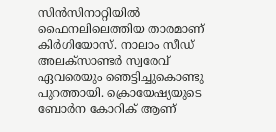സിന്‍സിനാറ്റിയില്‍ ഫൈനലിലെത്തിയ താരമാണ് കിര്‍ഗിയോസ്. നാലാം സീഡ് അലക്‌സാണ്ടര്‍ സ്വരേവ് ഏവരെയും ഞെട്ടിച്ചുകൊണ്ടു പുറത്തായി. ക്രൊയേഷ്യയുടെ ബോര്‍ന കോറിക് ആണ്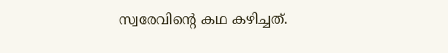സ്വരേവിന്‍റെ കഥ കഴിച്ചത്.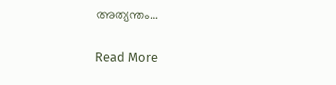അത്യന്തം…

Read More